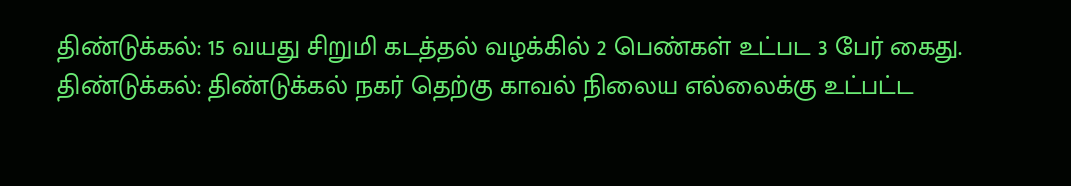திண்டுக்கல்: 15 வயது சிறுமி கடத்தல் வழக்கில் 2 பெண்கள் உட்பட 3 பேர் கைது.
திண்டுக்கல்: திண்டுக்கல் நகர் தெற்கு காவல் நிலைய எல்லைக்கு உட்பட்ட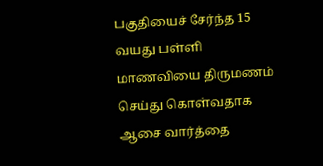பகுதியைச் சேர்ந்த 15 வயது பள்ளி மாணவியை திருமணம் செய்து கொள்வதாக ஆசை வார்த்தை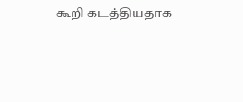கூறி கடத்தியதாக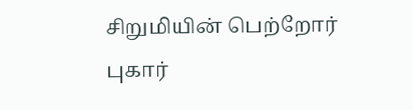சிறுமியின் பெற்றோர் புகார்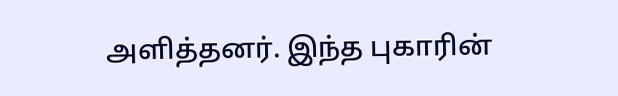அளித்தனர். இந்த புகாரின்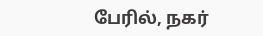பேரில், நகர்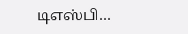டிஎஸ்பி…